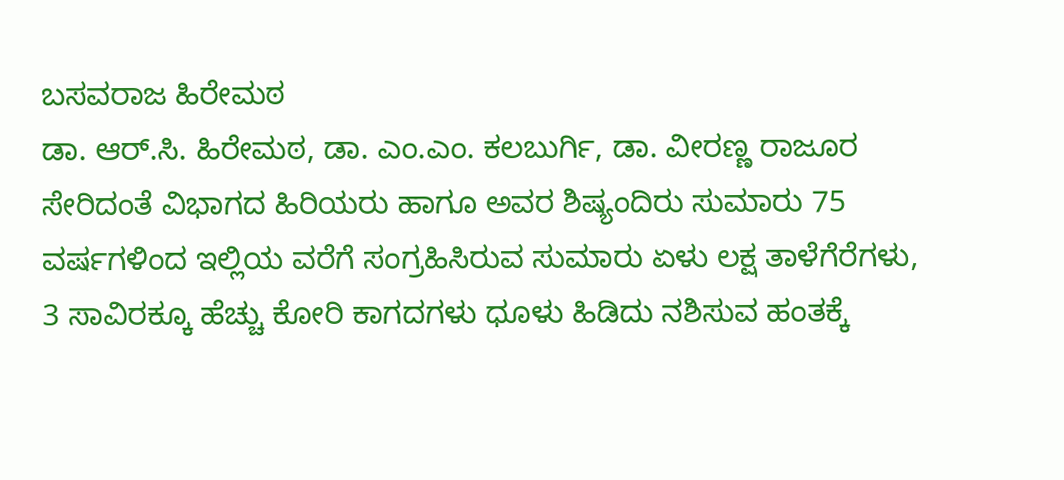ಬಸವರಾಜ ಹಿರೇಮಠ
ಡಾ. ಆರ್.ಸಿ. ಹಿರೇಮಠ, ಡಾ. ಎಂ.ಎಂ. ಕಲಬುರ್ಗಿ, ಡಾ. ವೀರಣ್ಣ ರಾಜೂರ ಸೇರಿದಂತೆ ವಿಭಾಗದ ಹಿರಿಯರು ಹಾಗೂ ಅವರ ಶಿಷ್ಯಂದಿರು ಸುಮಾರು 75 ವರ್ಷಗಳಿಂದ ಇಲ್ಲಿಯ ವರೆಗೆ ಸಂಗ್ರಹಿಸಿರುವ ಸುಮಾರು ಏಳು ಲಕ್ಷ ತಾಳೆಗೆರೆಗಳು, 3 ಸಾವಿರಕ್ಕೂ ಹೆಚ್ಚು ಕೋರಿ ಕಾಗದಗಳು ಧೂಳು ಹಿಡಿದು ನಶಿಸುವ ಹಂತಕ್ಕೆ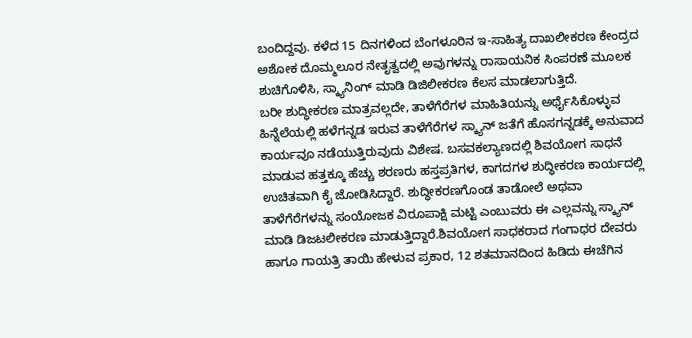ಬಂದಿದ್ದವು. ಕಳೆದ 15 ದಿನಗಳಿಂದ ಬೆಂಗಳೂರಿನ ಇ-ಸಾಹಿತ್ಯ ದಾಖಲೀಕರಣ ಕೇಂದ್ರದ ಅಶೋಕ ದೊಮ್ಮಲೂರ ನೇತೃತ್ವದಲ್ಲಿ ಅವುಗಳನ್ನು ರಾಸಾಯನಿಕ ಸಿಂಪರಣೆ ಮೂಲಕ ಶುಚಿಗೊಳಿಸಿ, ಸ್ಕ್ಯಾನಿಂಗ್ ಮಾಡಿ ಡಿಜಿಲೀಕರಣ ಕೆಲಸ ಮಾಡಲಾಗುತ್ತಿದೆ.
ಬರೀ ಶುದ್ಧೀಕರಣ ಮಾತ್ರವಲ್ಲದೇ, ತಾಳೆಗೆರೆಗಳ ಮಾಹಿತಿಯನ್ನು ಅರ್ಥೈಸಿಕೊಳ್ಳುವ ಹಿನ್ನೆಲೆಯಲ್ಲಿ ಹಳೆಗನ್ನಡ ಇರುವ ತಾಳೆಗೆರೆಗಳ ಸ್ಕ್ಯಾನ್ ಜತೆಗೆ ಹೊಸಗನ್ನಡಕ್ಕೆ ಅನುವಾದ ಕಾರ್ಯವೂ ನಡೆಯುತ್ತಿರುವುದು ವಿಶೇಷ. ಬಸವಕಲ್ಯಾಣದಲ್ಲಿ ಶಿವಯೋಗ ಸಾಧನೆ ಮಾಡುವ ಹತ್ತಕ್ಕೂ ಹೆಚ್ಚು ಶರಣರು ಹಸ್ತಪ್ರತಿಗಳ, ಕಾಗದಗಳ ಶುದ್ಧೀಕರಣ ಕಾರ್ಯದಲ್ಲಿ ಉಚಿತವಾಗಿ ಕೈ ಜೋಡಿಸಿದ್ದಾರೆ. ಶುದ್ಧೀಕರಣಗೊಂಡ ತಾಡೋಲೆ ಅಥವಾ ತಾಳೆಗೆರೆಗಳನ್ನು ಸಂಯೋಜಕ ವಿರೂಪಾಕ್ಷಿ ಮಟ್ಟಿ ಎಂಬುವರು ಈ ಎಲ್ಲವನ್ನು ಸ್ಕ್ಯಾನ್ ಮಾಡಿ ಡಿಜಟಲೀಕರಣ ಮಾಡುತ್ತಿದ್ದಾರೆ.ಶಿವಯೋಗ ಸಾಧಕರಾದ ಗಂಗಾಧರ ದೇವರು ಹಾಗೂ ಗಾಯತ್ರಿ ತಾಯಿ ಹೇಳುವ ಪ್ರಕಾರ, 12 ಶತಮಾನದಿಂದ ಹಿಡಿದು ಈಚೆಗಿನ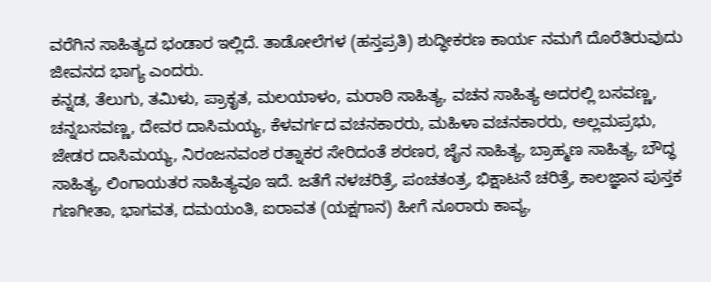ವರೆಗಿನ ಸಾಹಿತ್ಯದ ಭಂಡಾರ ಇಲ್ಲಿದೆ. ತಾಡೋಲೆಗಳ (ಹಸ್ತಪ್ರತಿ) ಶುದ್ಧೀಕರಣ ಕಾರ್ಯ ನಮಗೆ ದೊರೆತಿರುವುದು ಜೀವನದ ಭಾಗ್ಯ ಎಂದರು.
ಕನ್ನಡ, ತೆಲುಗು, ತಮಿಳು, ಪ್ರಾಕೃತ, ಮಲಯಾಳಂ, ಮರಾಠಿ ಸಾಹಿತ್ಯ, ವಚನ ಸಾಹಿತ್ಯ ಅದರಲ್ಲಿ ಬಸವಣ್ಣ, ಚನ್ನಬಸವಣ್ಣ, ದೇವರ ದಾಸಿಮಯ್ಯ, ಕೆಳವರ್ಗದ ವಚನಕಾರರು, ಮಹಿಳಾ ವಚನಕಾರರು, ಅಲ್ಲಮಪ್ರಭು, ಜೇಡರ ದಾಸಿಮಯ್ಯ, ನಿರಂಜನವಂಶ ರತ್ನಾಕರ ಸೇರಿದಂತೆ ಶರಣರ, ಜೈನ ಸಾಹಿತ್ಯ, ಬ್ರಾಹ್ಮಣ ಸಾಹಿತ್ಯ, ಬೌದ್ಧ ಸಾಹಿತ್ಯ, ಲಿಂಗಾಯತರ ಸಾಹಿತ್ಯವೂ ಇದೆ. ಜತೆಗೆ ನಳಚರಿತ್ರೆ, ಪಂಚತಂತ್ರ, ಭಿಕ್ಷಾಟನೆ ಚರಿತ್ರೆ, ಕಾಲಜ್ಞಾನ ಪುಸ್ತಕ ಗಣಗೀತಾ, ಭಾಗವತ, ದಮಯಂತಿ, ಐರಾವತ (ಯಕ್ಷಗಾನ) ಹೀಗೆ ನೂರಾರು ಕಾವ್ಯ,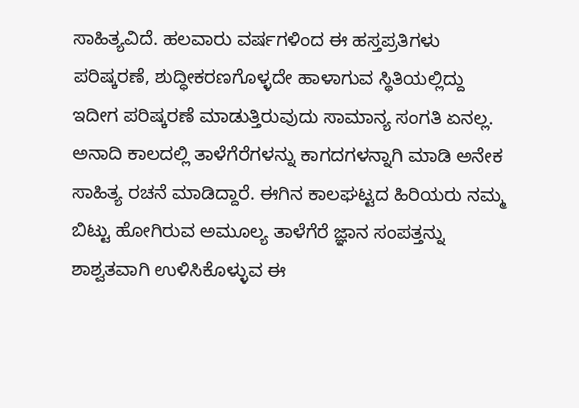ಸಾಹಿತ್ಯವಿದೆ. ಹಲವಾರು ವರ್ಷಗಳಿಂದ ಈ ಹಸ್ತಪ್ರತಿಗಳು ಪರಿಷ್ಕರಣೆ, ಶುದ್ಧೀಕರಣಗೊಳ್ಳದೇ ಹಾಳಾಗುವ ಸ್ಥಿತಿಯಲ್ಲಿದ್ದು ಇದೀಗ ಪರಿಷ್ಕರಣೆ ಮಾಡುತ್ತಿರುವುದು ಸಾಮಾನ್ಯ ಸಂಗತಿ ಏನಲ್ಲ.
ಅನಾದಿ ಕಾಲದಲ್ಲಿ ತಾಳೆಗೆರೆಗಳನ್ನು ಕಾಗದಗಳನ್ನಾಗಿ ಮಾಡಿ ಅನೇಕ ಸಾಹಿತ್ಯ ರಚನೆ ಮಾಡಿದ್ದಾರೆ. ಈಗಿನ ಕಾಲಘಟ್ಟದ ಹಿರಿಯರು ನಮ್ಮ ಬಿಟ್ಟು ಹೋಗಿರುವ ಅಮೂಲ್ಯ ತಾಳೆಗೆರೆ ಜ್ಞಾನ ಸಂಪತ್ತನ್ನು ಶಾಶ್ವತವಾಗಿ ಉಳಿಸಿಕೊಳ್ಳುವ ಈ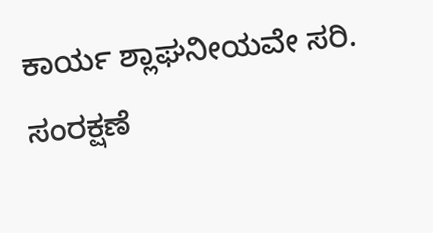ಕಾರ್ಯ ಶ್ಲಾಘನೀಯವೇ ಸರಿ. ಸಂರಕ್ಷಣೆ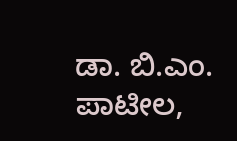ಡಾ. ಬಿ.ಎಂ. ಪಾಟೀಲ,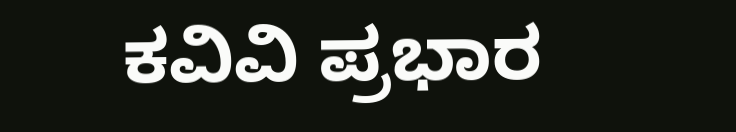ಕವಿವಿ ಪ್ರಭಾರ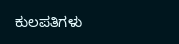ಕುಲಪತಿಗಳು